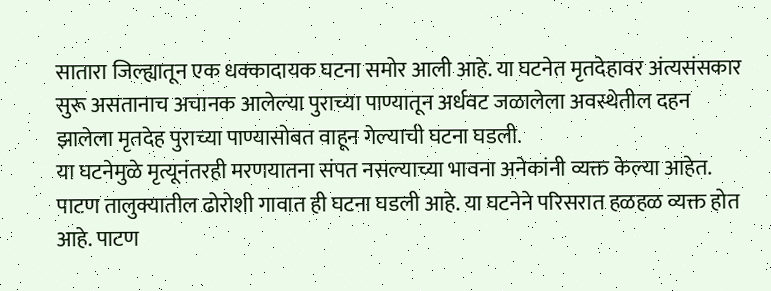सातारा जिल्ह्यातून एक धक्कादायक घटना समोर आली आहे. या घटनेत मृतदेहावर अंत्यसंसकार सुरू असतानाच अचानक आलेल्या पुराच्या पाण्यातून अर्धवट जळालेला अवस्थेतील दहन झालेला मृतदेह पुराच्या पाण्यासोबत वाहून गेल्याची घटना घडली.
या घटनेमुळे मृत्यूनंतरही मरणयातना संपत नसल्याच्या भावना अनेकांनी व्यक्त केल्या आहेत. पाटण तालुक्यातील ढोरोशी गावात ही घटना घडली आहे. या घटनेने परिसरात हळहळ व्यक्त होत आहे. पाटण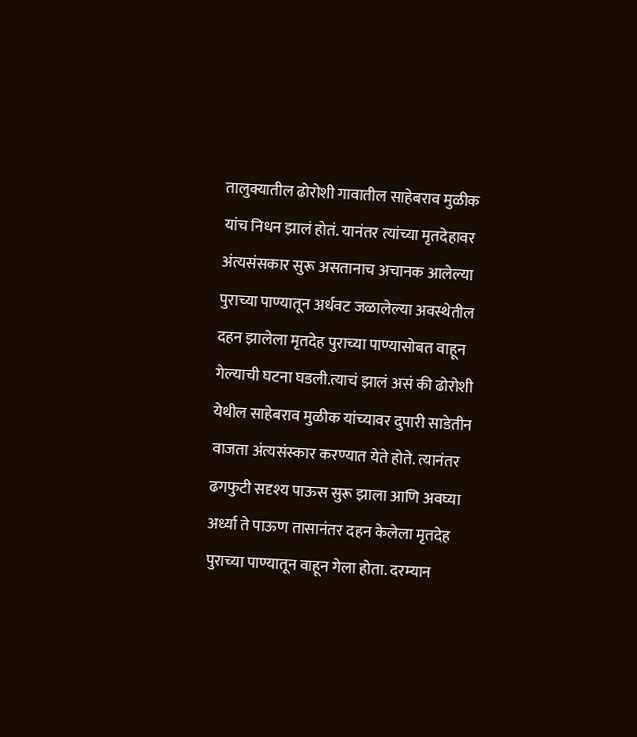तालुक्यातील ढोरोशी गावातील साहेबराव मुळीक यांच निधन झालं होतं. यानंतर त्यांच्या मृतदेहावर अंत्यसंसकार सुरू असतानाच अचानक आलेल्या पुराच्या पाण्यातून अर्धवट जळालेल्या अवस्थेतील दहन झालेला मृतदेह पुराच्या पाण्यासोबत वाहून गेल्याची घटना घडली.त्याचं झालं असं की ढोरोशी येथील साहेबराव मुळीक यांच्यावर दुपारी साडेतीन वाजता अंत्यसंस्कार करण्यात येते होते. त्यानंतर ढगफुटी सदृश्य पाऊस सुरू झाला आणि अवघ्या अर्ध्या ते पाऊण तासानंतर दहन केलेला मृतदेह पुराच्या पाण्यातून वाहून गेला होता. दरम्यान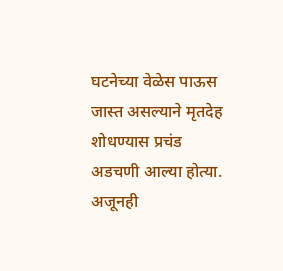घटनेच्या वेळेस पाऊस जास्त असल्याने मृतदेह शोधण्यास प्रचंड अडचणी आल्या होत्या. अजूनही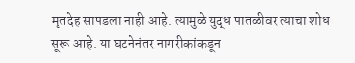मृतदेह सापडला नाही आहे. त्यामुळे युद्ध पातळीवर त्याचा शोध सूरू आहे. या घटनेनंतर नागरीकांकडून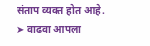संताप व्यक्त होत आहे.
➤ वाढवा आपला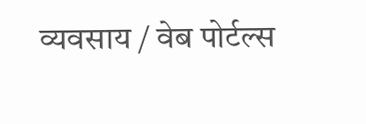व्यवसाय / वेब पोर्टल्स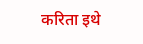करिता इथे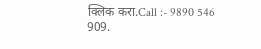क्लिक करा.Call :- 9890 546 909.